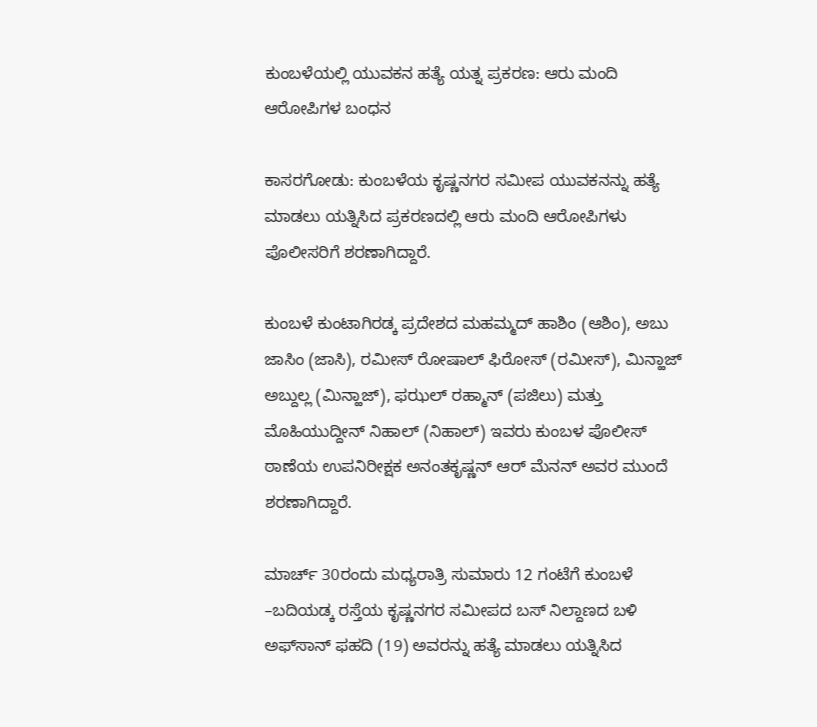ಕುಂಬಳೆಯಲ್ಲಿ ಯುವಕನ ಹತ್ಯೆ ಯತ್ನ ಪ್ರಕರಣ: ಆರು ಮಂದಿ ಆರೋಪಿಗಳ ಬಂಧನ

ಕಾಸರಗೋಡು: ಕುಂಬಳೆಯ ಕೃಷ್ಣನಗರ ಸಮೀಪ ಯುವಕನನ್ನು ಹತ್ಯೆ ಮಾಡಲು ಯತ್ನಿಸಿದ ಪ್ರಕರಣದಲ್ಲಿ ಆರು ಮಂದಿ ಆರೋಪಿಗಳು ಪೊಲೀಸರಿಗೆ ಶರಣಾಗಿದ್ದಾರೆ.

ಕುಂಬಳೆ ಕುಂಟಾಗಿರಡ್ಕ ಪ್ರದೇಶದ ಮಹಮ್ಮದ್ ಹಾಶಿಂ (ಆಶಿಂ), ಅಬು ಜಾಸಿಂ (ಜಾಸಿ), ರಮೀಸ್ ರೋಷಾಲ್ ಫಿರೋಸ್ (ರಮೀಸ್), ಮಿನ್ಹಾಜ್ ಅಬ್ದುಲ್ಲ (ಮಿನ್ಹಾಜ್), ಫಝಲ್ ರಹ್ಮಾನ್ (ಪಜಿಲು) ಮತ್ತು ಮೊಹಿಯುದ್ದೀನ್ ನಿಹಾಲ್ (ನಿಹಾಲ್) ಇವರು ಕುಂಬಳ ಪೊಲೀಸ್ ಠಾಣೆಯ ಉಪನಿರೀಕ್ಷಕ ಅನಂತಕೃಷ್ಣನ್ ಆರ್ ಮೆನನ್ ಅವರ ಮುಂದೆ ಶರಣಾಗಿದ್ದಾರೆ.

ಮಾರ್ಚ್ 30ರಂದು ಮಧ್ಯರಾತ್ರಿ ಸುಮಾರು 12 ಗಂಟೆಗೆ ಕುಂಬಳೆ –ಬದಿಯಡ್ಕ ರಸ್ತೆಯ ಕೃಷ್ಣನಗರ ಸಮೀಪದ ಬಸ್ ನಿಲ್ದಾಣದ ಬಳಿ ಅಫ್‌ಸಾನ್ ಫಹದಿ (19) ಅವರನ್ನು ಹತ್ಯೆ ಮಾಡಲು ಯತ್ನಿಸಿದ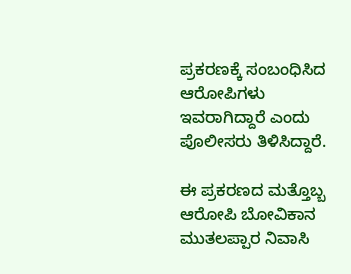ಪ್ರಕರಣಕ್ಕೆ ಸಂಬಂಧಿಸಿದ ಆರೋಪಿಗಳು ಇವರಾಗಿದ್ದಾರೆ ಎಂದು ಪೊಲೀಸರು ತಿಳಿಸಿದ್ದಾರೆ.

ಈ ಪ್ರಕರಣದ ಮತ್ತೊಬ್ಬ ಆರೋಪಿ ಬೋವಿಕಾನ ಮುತಲಪ್ಪಾರ ನಿವಾಸಿ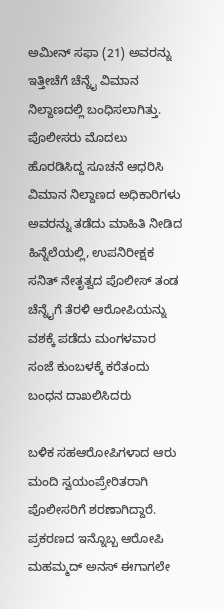ಅಮೀನ್ ಸಫಾ (21) ಅವರನ್ನು ಇತ್ತೀಚೆಗೆ ಚೆನ್ನೈ ವಿಮಾನ ನಿಲ್ದಾಣದಲ್ಲಿ ಬಂಧಿಸಲಾಗಿತ್ತು. ಪೊಲೀಸರು ಮೊದಲು ಹೊರಡಿಸಿದ್ದ ಸೂಚನೆ ಆಧರಿಸಿ ವಿಮಾನ ನಿಲ್ದಾಣದ ಅಧಿಕಾರಿಗಳು ಅವರನ್ನು ತಡೆದು ಮಾಹಿತಿ ನೀಡಿದ ಹಿನ್ನೆಲೆಯಲ್ಲಿ, ಉಪನಿರೀಕ್ಷಕ ಸನಿತ್ ನೇತೃತ್ವದ ಪೊಲೀಸ್ ತಂಡ ಚೆನ್ನೈಗೆ ತೆರಳಿ ಆರೋಪಿಯನ್ನು ವಶಕ್ಕೆ ಪಡೆದು ಮಂಗಳವಾರ ಸಂಜೆ ಕುಂಬಳಕ್ಕೆ ಕರೆತಂದು ಬಂಧನ ದಾಖಲಿಸಿದರು

ಬಳಿಕ ಸಹಆರೋಪಿಗಳಾದ ಆರು ಮಂದಿ ಸ್ವಯಂಪ್ರೇರಿತರಾಗಿ ಪೊಲೀಸರಿಗೆ ಶರಣಾಗಿದ್ದಾರೆ. ಪ್ರಕರಣದ ಇನ್ನೊಬ್ಬ ಆರೋಪಿ ಮಹಮ್ಮದ್ ಅನಸ್ ಈಗಾಗಲೇ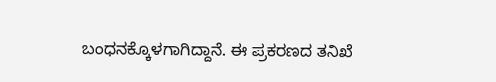ಬಂಧನಕ್ಕೊಳಗಾಗಿದ್ದಾನೆ. ಈ ಪ್ರಕರಣದ ತನಿಖೆ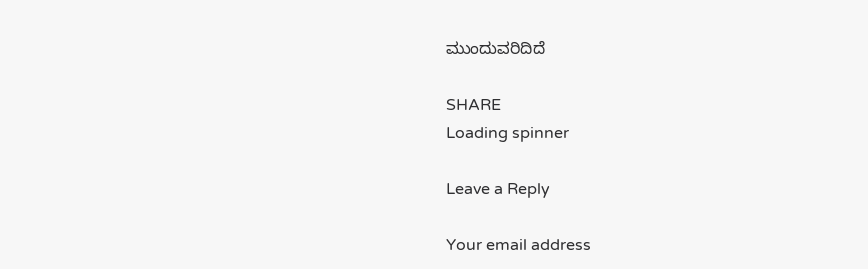ಮುಂದುವರಿದಿದೆ

SHARE
Loading spinner

Leave a Reply

Your email address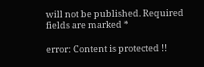will not be published. Required fields are marked *

error: Content is protected !!